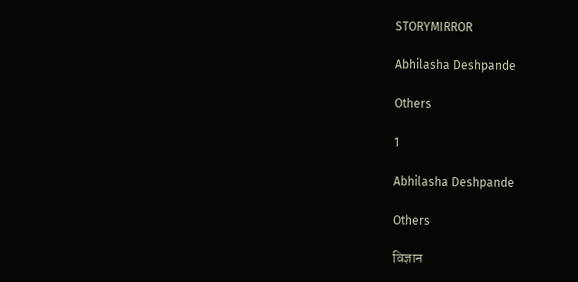STORYMIRROR

Abhilasha Deshpande

Others

1

Abhilasha Deshpande

Others

विज्ञान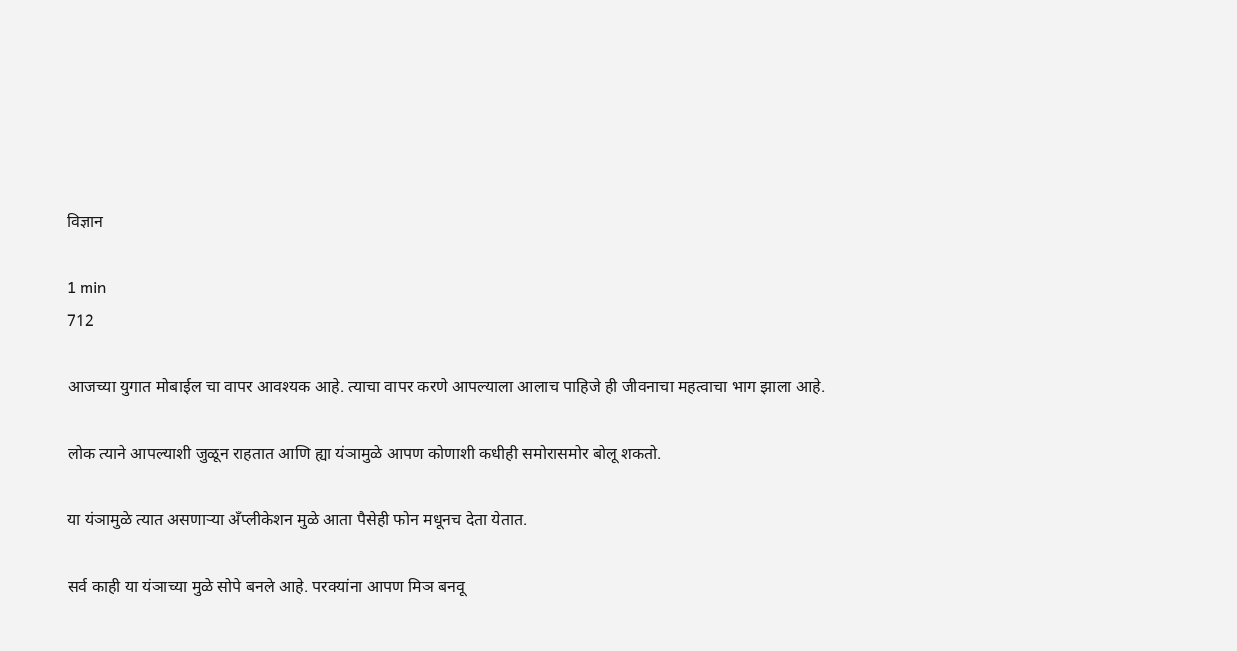विज्ञान

1 min
712

आजच्या युगात मोबाईल चा वापर आवश्यक आहे. त्याचा वापर करणे आपल्याला आलाच पाहिजे ही जीवनाचा महत्वाचा भाग झाला आहे.

लोक त्याने आपल्याशी जुळून राहतात आणि ह्या यंञामुळे आपण कोणाशी कधीही समोरासमोर बोलू शकतो.

या यंञामुळे त्यात असणाऱ्या अँप्लीकेशन मुळे आता पैसेही फोन मधूनच देता येतात.

सर्व काही या यंञाच्या मुळे सोपे बनले आहे. परक्यांना आपण मिञ बनवू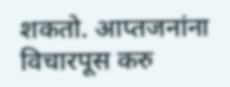शकतो. आप्तजनांना विचारपूस करु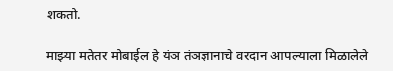शकतो.

माझ्या मतेतर मोबाईल हे यंञ तंञज्ञानाचे वरदान आपल्याला मिळालेले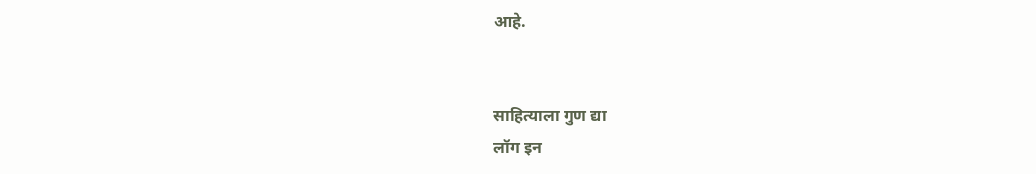आहे.


साहित्याला गुण द्या
लॉग इन